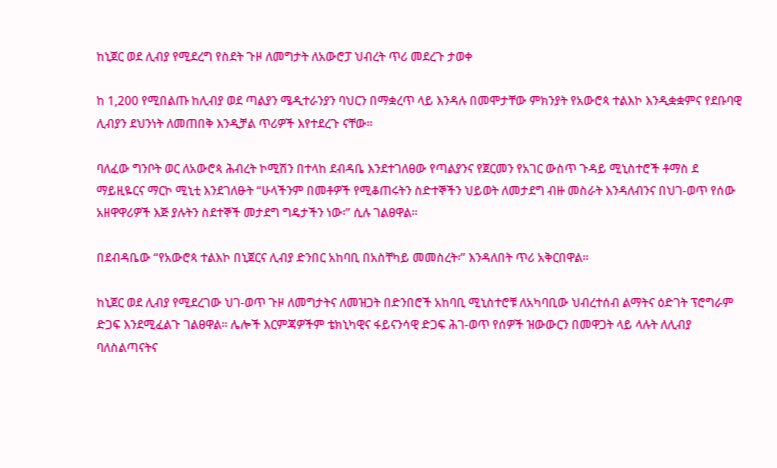ከኒጀር ወደ ሊብያ የሚደረግ የስደት ጉዞ ለመግታት ለአውሮፓ ህብረት ጥሪ መደረጉ ታወቀ

ከ 1,200 የሚበልጡ ከሊብያ ወደ ጣልያን ሜዲተራንያን ባህርን በማቋረጥ ላይ እንዳሉ በመሞታቸው ምክንያት የአውሮጳ ተልእኮ እንዲቋቋምና የደቡባዊ ሊብያን ደህንነት ለመጠበቅ እንዲቻል ጥሪዎች እየተደረጉ ናቸው፡፡

ባለፈው ግንቦት ወር ለአውሮጳ ሕብረት ኮሚሽን በተላከ ደብዳቤ እንደተገለፀው የጣልያንና የጀርመን የአገር ውስጥ ጉዳይ ሚኒስተሮች ቶማስ ደ ማይዚዬርና ማርኮ ሚኒቲ እንደገለፁት “ሁላችንም በመቶዎች የሚቆጠሩትን ስድተኞችን ህይወት ለመታደግ ብዙ መስራት እንዳለብንና በህገ-ወጥ የሰው አዘዋዋሪዎች እጅ ያሉትን ስደተኞች መታደግ ግዴታችን ነው፡” ሲሉ ገልፀዋል፡፡

በደብዳቤው “የአውሮጳ ተልእኮ በኒጀርና ሊብያ ድንበር አከባቢ በአስቸካይ መመስረት፡” እንዳለበት ጥሪ አቅርበዋል፡፡

ከኒጀር ወደ ሊብያ የሚደረገው ህገ-ወጥ ጉዞ ለመግታትና ለመዝጋት በድንበሮች አከባቢ ሚኒስተሮቹ ለአካባቢው ህብረተሰብ ልማትና ዕድገት ፕሮግራም ድጋፍ እንደሚፈልጉ ገልፀዋል፡፡ ሌሎች እርምጃዎችም ቴክኒካዊና ፋይናንሳዊ ድጋፍ ሕገ-ወጥ የሰዎች ዝውውርን በመዋጋት ላይ ላሉት ለሊብያ ባለስልጣናትና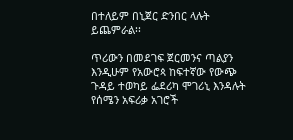በተለይም በኒጀር ድንበር ላሉት ይጨምራል፡፡

ጥሪውን በመደገፍ ጀርመንና ጣልያን እንዲሁም የአውሮጳ ከፍተኛው የውጭ ጉዳይ ተወካይ ፌደሪካ ሞገሪኒ እንዳሉት የሰሜን አፍሪቃ አገሮች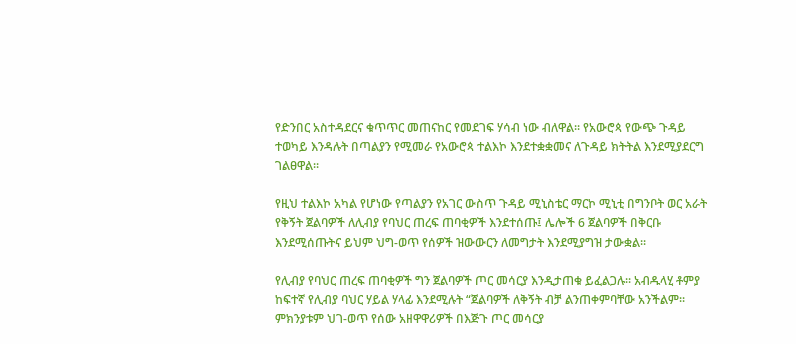የድንበር አስተዳደርና ቁጥጥር መጠናከር የመደገፍ ሃሳብ ነው ብለዋል፡፡ የአውሮጳ የውጭ ጉዳይ ተወካይ እንዳሉት በጣልያን የሚመራ የአውሮጳ ተልእኮ እንደተቋቋመና ለጉዳይ ክትትል እንደሚያደርግ ገልፀዋል፡፡

የዚህ ተልእኮ አካል የሆነው የጣልያን የአገር ውስጥ ጉዳይ ሚኒስቴር ማርኮ ሚኒቲ በግንቦት ወር አራት የቅኝት ጀልባዎች ለሊብያ የባህር ጠረፍ ጠባቂዎች እንደተሰጡ፤ ሌሎች 6 ጀልባዎች በቅርቡ እንደሚሰጡትና ይህም ህግ-ወጥ የሰዎች ዝውውርን ለመግታት እንደሚያግዝ ታውቋል፡፡

የሊብያ የባህር ጠረፍ ጠባቂዎች ግን ጀልባዎች ጦር መሳርያ እንዲታጠቁ ይፈልጋሉ፡፡ አብዱላሂ ቶምያ ከፍተኛ የሊብያ ባህር ሃይል ሃላፊ እንደሚሉት “ጀልባዎች ለቅኝት ብቻ ልንጠቀምባቸው አንችልም፡፡ ምክንያቱም ህገ-ወጥ የሰው አዘዋዋሪዎች በእጅጉ ጦር መሳርያ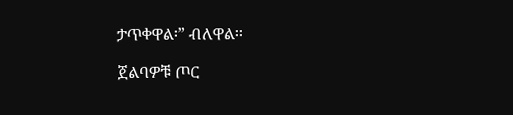ታጥቀዋል፡” ብለዋል፡፡

ጀልባዎቹ ጦር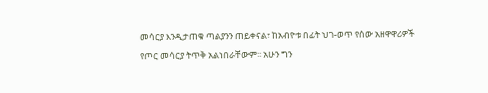መሳርያ እንዲታጠቁ ጣልያንን ጠይቀናል፣ ከአብዮቱ በፊት ህገ-ወጥ የሰው አዘዋዋሪዎች የጦር መሳርያ ትጥቅ አልነበራቸውም፡፡ አሁን ግን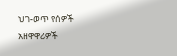ህገ-ወጥ የሰዎች አዘዋዋሪዎች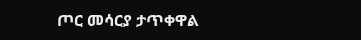ጦር መሳርያ ታጥቀዋል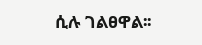ሲሉ ገልፀዋል፡፡